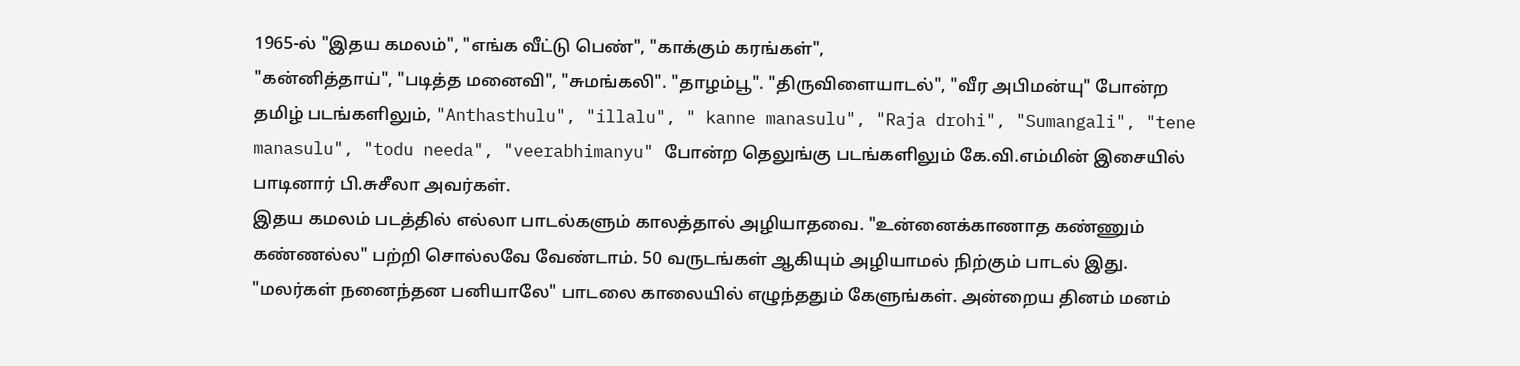1965-ல் "இதய கமலம்", "எங்க வீட்டு பெண்", "காக்கும் கரங்கள்",
"கன்னித்தாய்", "படித்த மனைவி", "சுமங்கலி". "தாழம்பூ". "திருவிளையாடல்", "வீர அபிமன்யு" போன்ற தமிழ் படங்களிலும், "Anthasthulu", "illalu", " kanne manasulu", "Raja drohi", "Sumangali", "tene manasulu", "todu needa", "veerabhimanyu" போன்ற தெலுங்கு படங்களிலும் கே.வி.எம்மின் இசையில் பாடினார் பி.சுசீலா அவர்கள்.
இதய கமலம் படத்தில் எல்லா பாடல்களும் காலத்தால் அழியாதவை. "உன்னைக்காணாத கண்ணும் கண்ணல்ல" பற்றி சொல்லவே வேண்டாம். 50 வருடங்கள் ஆகியும் அழியாமல் நிற்கும் பாடல் இது. "மலர்கள் நனைந்தன பனியாலே" பாடலை காலையில் எழுந்ததும் கேளுங்கள். அன்றைய தினம் மனம்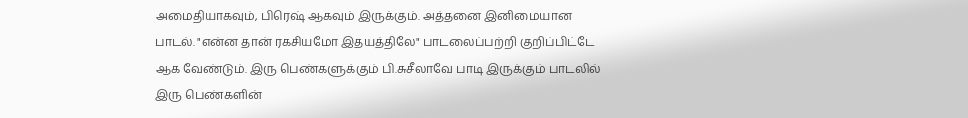அமைதியாகவும், பிரெஷ் ஆகவும் இருக்கும். அத்தனை இனிமையான பாடல். "என்ன தான் ரகசியமோ இதயத்திலே" பாடலைப்பற்றி குறிப்பிட்டே ஆக வேண்டும். இரு பெண்களுக்கும் பி.சுசீலாவே பாடி இருக்கும் பாடலில் இரு பெண்களின்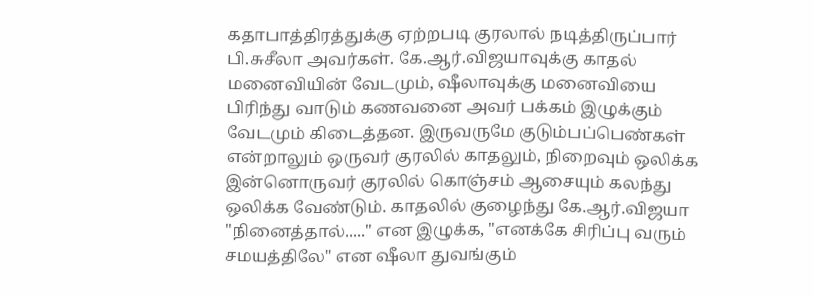கதாபாத்திரத்துக்கு ஏற்றபடி குரலால் நடித்திருப்பார் பி.சுசீலா அவர்கள். கே.ஆர்.விஜயாவுக்கு காதல் மனைவியின் வேடமும், ஷீலாவுக்கு மனைவியை பிரிந்து வாடும் கணவனை அவர் பக்கம் இழுக்கும் வேடமும் கிடைத்தன. இருவருமே குடும்பப்பெண்கள் என்றாலும் ஒருவர் குரலில் காதலும், நிறைவும் ஒலிக்க இன்னொருவர் குரலில் கொஞ்சம் ஆசையும் கலந்து ஒலிக்க வேண்டும். காதலில் குழைந்து கே.ஆர்.விஜயா "நினைத்தால்....." என இழுக்க, "எனக்கே சிரிப்பு வரும் சமயத்திலே" என ஷீலா துவங்கும்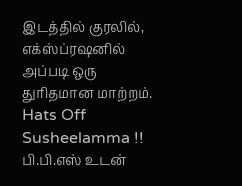இடத்தில் குரலில், எக்ஸ்ப்ரஷனில் அப்படி ஒரு துரிதமான மாற்றம். Hats Off Susheelamma !! பி.பி.எஸ் உடன்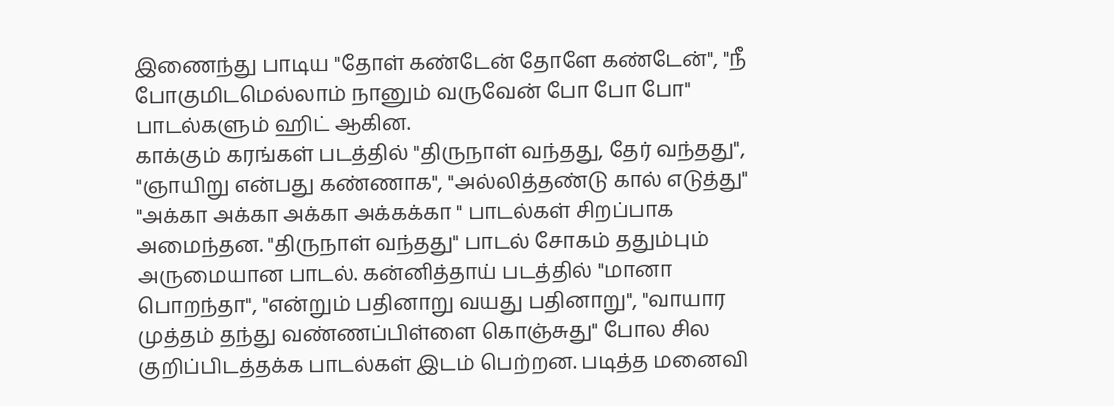இணைந்து பாடிய "தோள் கண்டேன் தோளே கண்டேன்", "நீ போகுமிடமெல்லாம் நானும் வருவேன் போ போ போ" பாடல்களும் ஹிட் ஆகின.
காக்கும் கரங்கள் படத்தில் "திருநாள் வந்தது, தேர் வந்தது", "ஞாயிறு என்பது கண்ணாக", "அல்லித்தண்டு கால் எடுத்து" "அக்கா அக்கா அக்கா அக்கக்கா " பாடல்கள் சிறப்பாக அமைந்தன. "திருநாள் வந்தது" பாடல் சோகம் ததும்பும் அருமையான பாடல். கன்னித்தாய் படத்தில் "மானா பொறந்தா", "என்றும் பதினாறு வயது பதினாறு", "வாயார முத்தம் தந்து வண்ணப்பிள்ளை கொஞ்சுது" போல சில குறிப்பிடத்தக்க பாடல்கள் இடம் பெற்றன. படித்த மனைவி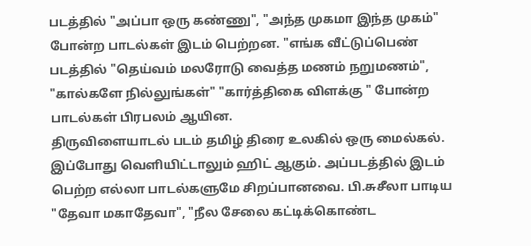படத்தில் "அப்பா ஒரு கண்ணு", "அந்த முகமா இந்த முகம்" போன்ற பாடல்கள் இடம் பெற்றன. "எங்க வீட்டுப்பெண் படத்தில் "தெய்வம் மலரோடு வைத்த மணம் நறுமணம்", "கால்களே நில்லுங்கள்" "கார்த்திகை விளக்கு " போன்ற பாடல்கள் பிரபலம் ஆயின.
திருவிளையாடல் படம் தமிழ் திரை உலகில் ஒரு மைல்கல். இப்போது வெளியிட்டாலும் ஹிட் ஆகும். அப்படத்தில் இடம் பெற்ற எல்லா பாடல்களுமே சிறப்பானவை. பி.சுசீலா பாடிய "தேவா மகாதேவா", "நீல சேலை கட்டிக்கொண்ட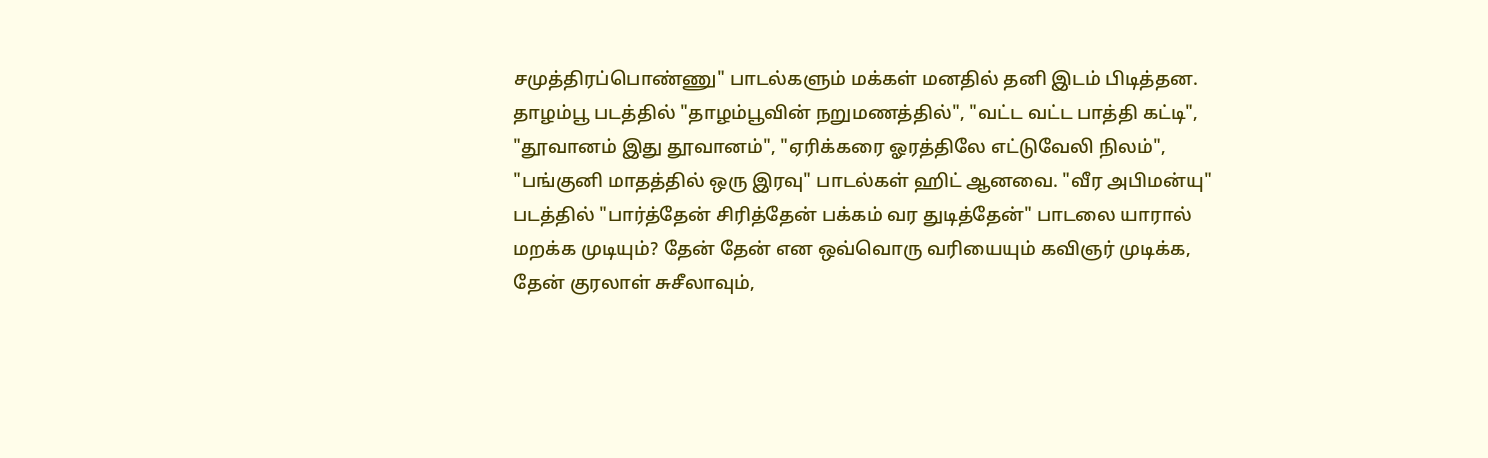சமுத்திரப்பொண்ணு" பாடல்களும் மக்கள் மனதில் தனி இடம் பிடித்தன. தாழம்பூ படத்தில் "தாழம்பூவின் நறுமணத்தில்", "வட்ட வட்ட பாத்தி கட்டி", "தூவானம் இது தூவானம்", "ஏரிக்கரை ஓரத்திலே எட்டுவேலி நிலம்", "பங்குனி மாதத்தில் ஒரு இரவு" பாடல்கள் ஹிட் ஆனவை. "வீர அபிமன்யு" படத்தில் "பார்த்தேன் சிரித்தேன் பக்கம் வர துடித்தேன்" பாடலை யாரால் மறக்க முடியும்? தேன் தேன் என ஒவ்வொரு வரியையும் கவிஞர் முடிக்க, தேன் குரலாள் சுசீலாவும்,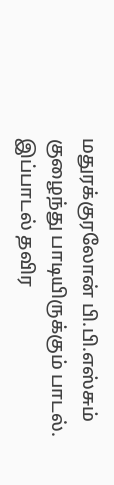மதுரக்குரலோன் பி.பி.எஸ்சும் குழைந்து பாடியிருக்கும் பாடல். இப்பாடல் தவிர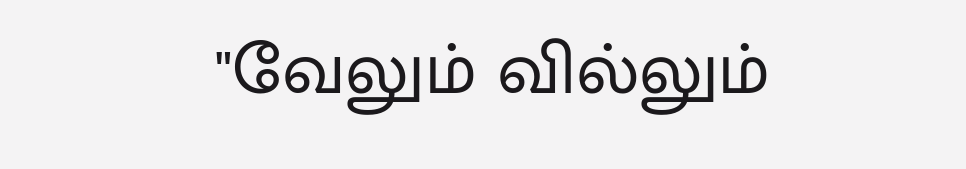"வேலும் வில்லும்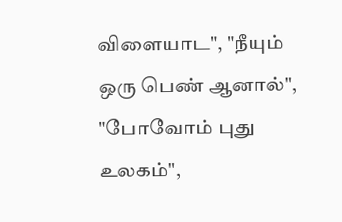விளையாட", "நீயும் ஒரு பெண் ஆனால்", "போவோம் புது உலகம்",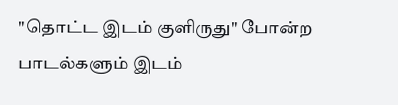"தொட்ட இடம் குளிருது" போன்ற பாடல்களும் இடம்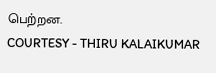பெற்றன.
COURTESY - THIRU KALAIKUMAR